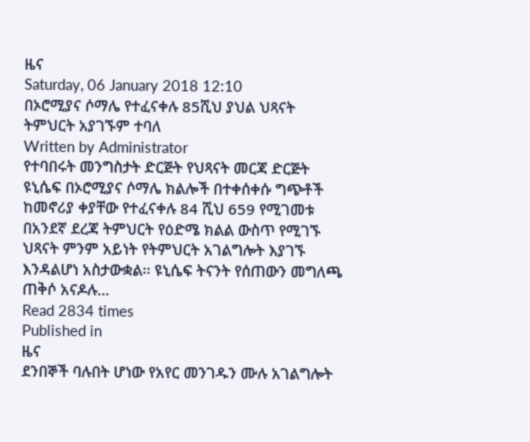ዜና
Saturday, 06 January 2018 12:10
በኦሮሚያና ሶማሌ የተፈናቀሉ 85ሺህ ያህል ህጻናት ትምህርት አያገኙም ተባለ
Written by Administrator
የተባበሩት መንግስታት ድርጅት የህጻናት መርጃ ድርጅት ዩኒሴፍ በኦሮሚያና ሶማሌ ክልሎች በተቀሰቀሱ ግጭቶች ከመኖሪያ ቀያቸው የተፈናቀሉ 84 ሺህ 659 የሚገመቱ በአንደኛ ደረጃ ትምህርት የዕድሜ ክልል ውስጥ የሚገኙ ህጻናት ምንም አይነት የትምህርት አገልግሎት እያገኙ እንዳልሆነ አስታውቋል፡፡ ዩኒሴፍ ትናንት የሰጠውን መግለጫ ጠቅሶ አናዶሉ…
Read 2834 times
Published in
ዜና
ደንበኞች ባሉበት ሆነው የአየር መንገዱን ሙሉ አገልግሎት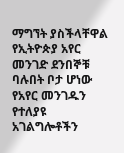ማግኘት ያስችላቸዋል የኢትዮጵያ አየር መንገድ ደንበኞቹ ባሉበት ቦታ ሆነው የአየር መንገዱን የተለያዩ አገልግሎቶችን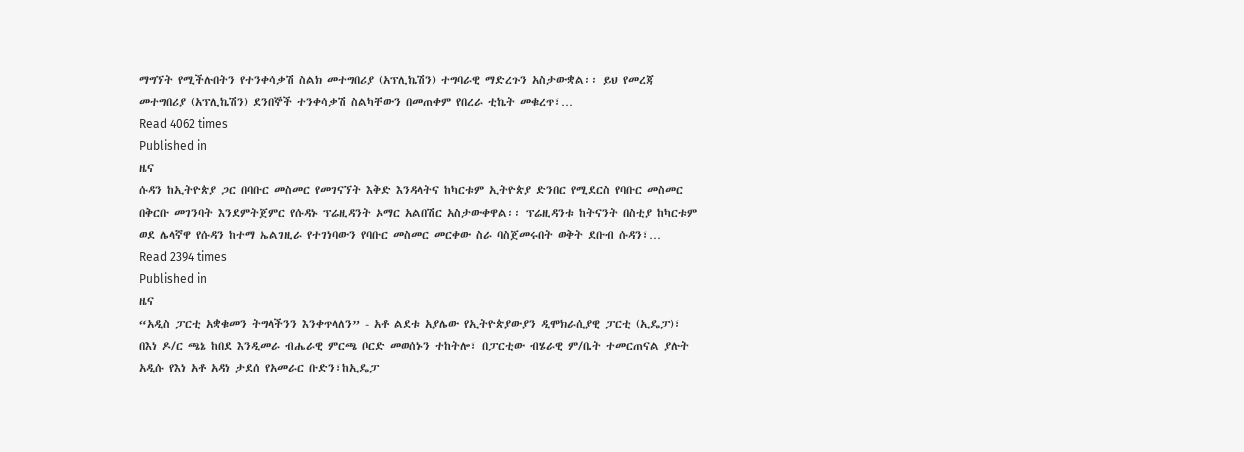ማግኘት የሚችሉበትን የተንቀሳቃሽ ስልክ መተግበሪያ (አፕሊኬሽን) ተግባራዊ ማድረጉን አስታውቋል፡፡ ይህ የመረጃ መተግበሪያ (አፕሊኬሽን) ደንበኞች ተንቀሳቃሽ ስልካቸውን በመጠቀም የበረራ ቲኬት መቁረጥ፣…
Read 4062 times
Published in
ዜና
ሱዳን ከኢትዮጵያ ጋር በባቡር መስመር የመገናኘት እቅድ እንዳላትና ከካርቱም ኢትዮጵያ ድንበር የሚደርስ የባቡር መስመር በቅርቡ መገንባት እንደምትጀምር የሱዳኑ ፕሬዚዳንት ኦማር አልበሽር አስታውቀዋል፡፡ ፕሬዚዳንቱ ከትናንት በስቲያ ከካርቱም ወደ ሌላኛዋ የሱዳን ከተማ ኤልገዚራ የተገነባውን የባቡር መስመር መርቀው ስራ ባስጀመሩበት ወቅት ደቡብ ሱዳን፣…
Read 2394 times
Published in
ዜና
“አዲስ ፓርቲ አቋቁመን ትግላችንን እንቀጥላለን” - አቶ ልደቱ አያሌው የኢትዮጵያውያን ዲሞክራሲያዊ ፓርቲ (ኢዴፓ)፣ በእነ ዶ/ር ጫኔ ከበደ እንዲመራ ብሔራዊ ምርጫ ቦርድ መወሰኑን ተከትሎ፣ በፓርቲው ብሄራዊ ም/ቤት ተመርጠናል ያሉት አዲሱ የእነ አቶ አዳነ ታደሰ የአመራር ቡድን፣ከኢዴፓ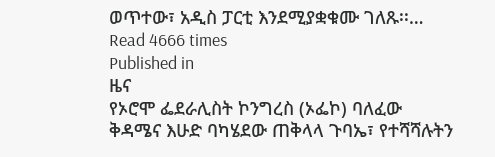ወጥተው፣ አዲስ ፓርቲ እንደሚያቋቁሙ ገለጹ፡፡…
Read 4666 times
Published in
ዜና
የኦሮሞ ፌደራሊስት ኮንግረስ (ኦፌኮ) ባለፈው ቅዳሜና እሁድ ባካሄደው ጠቅላላ ጉባኤ፣ የተሻሻሉትን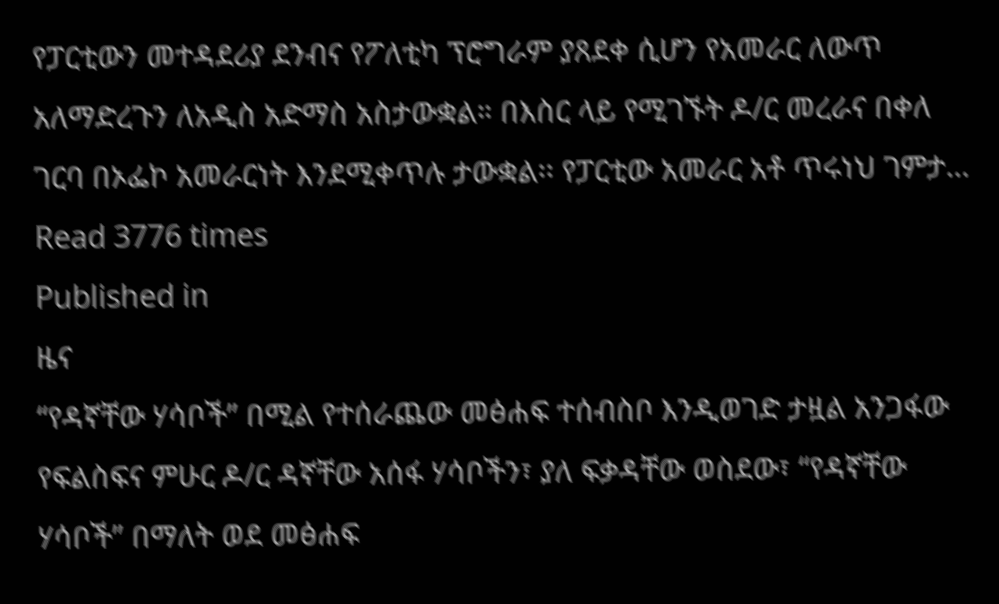የፓርቲውን መተዳደሪያ ደንብና የፖለቲካ ፕሮግራም ያጸደቀ ሲሆን የአመራር ለውጥ አለማድረጉን ለአዲስ አድማስ አስታውቋል። በእስር ላይ የሚገኙት ዶ/ር መረራና በቀለ ገርባ በኦፌኮ አመራርነት እንደሚቀጥሉ ታውቋል፡፡ የፓርቲው አመራር አቶ ጥሩነህ ገምታ…
Read 3776 times
Published in
ዜና
“የዳኛቸው ሃሳቦች” በሚል የተሰራጨው መፅሐፍ ተሰብስቦ እንዲወገድ ታዟል አንጋፋው የፍልስፍና ምሁር ዶ/ር ዳኛቸው አሰፋ ሃሳቦችን፣ ያለ ፍቃዳቸው ወስደው፣ “የዳኛቸው ሃሳቦች” በማለት ወደ መፅሐፍ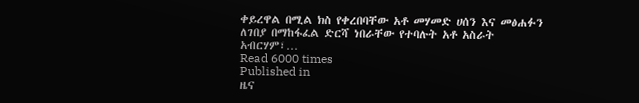ቀይረዋል በሚል ክስ የቀረበባቸው አቶ መሃመድ ሀሰን እና መፅሐፉን ለገበያ በማከፋፈል ድርሻ ነበራቸው የተባሉት አቶ አስራት አብርሃም፣…
Read 6000 times
Published in
ዜና